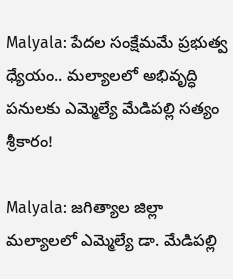Malyala: పేదల సంక్షేమమే ప్రభుత్వ ధ్యేయం.. మల్యాలలో అభివృద్ధి పనులకు ఎమ్మెల్యే మేడిపల్లి సత్యం శ్రీకారం!

Malyala: జగిత్యాల జిల్లా మల్యాలలో ఎమ్మెల్యే డా. మేడిపల్లి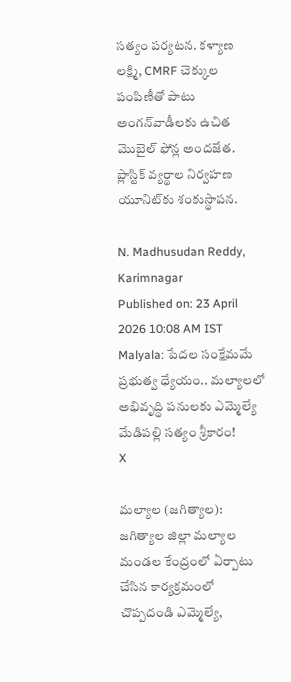సత్యం పర్యటన. కళ్యాణ లక్ష్మి, CMRF చెక్కుల పంపిణీతో పాటు అంగన్‌వాడీలకు ఉచిత మొబైల్ ఫోన్ల అందజేత. ప్లాస్టిక్ వ్యర్థాల నిర్వహణ యూనిట్‌కు శంకుస్థాపన.

N. Madhusudan Reddy, Karimnagar
Published on: 23 April 2026 10:08 AM IST
Malyala: పేదల సంక్షేమమే ప్రభుత్వ ధ్యేయం.. మల్యాలలో అభివృద్ధి పనులకు ఎమ్మెల్యే మేడిపల్లి సత్యం శ్రీకారం!
X

మల్యాల (జగిత్యాల): జగిత్యాల జిల్లా మల్యాల మండల కేంద్రంలో ఏర్పాటు చేసిన కార్యక్రమంలో చొప్పదండి ఎమ్మెల్యే,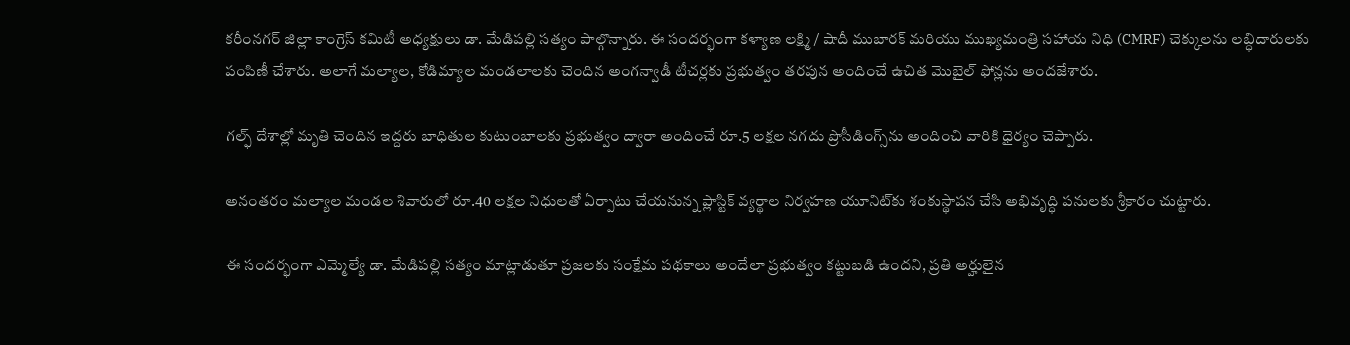కరీంనగర్ జిల్లా కాంగ్రెస్ కమిటీ అధ్యక్షులు డా. మేడిపల్లి సత్యం పాల్గొన్నారు. ఈ సందర్భంగా కళ్యాణ లక్ష్మి / షాదీ ముబారక్ మరియు ముఖ్యమంత్రి సహాయ నిధి (CMRF) చెక్కులను లబ్ధిదారులకు పంపిణీ చేశారు. అలాగే మల్యాల, కోడిమ్యాల మండలాలకు చెందిన అంగన్వాడీ టీచర్లకు ప్రభుత్వం తరపున అందించే ఉచిత మొబైల్ ఫోన్లను అందజేశారు.

గల్ఫ్ దేశాల్లో మృతి చెందిన ఇద్దరు బాధితుల కుటుంబాలకు ప్రభుత్వం ద్వారా అందించే రూ.5 లక్షల నగదు ప్రొసీడింగ్స్‌ను అందించి వారికి ధైర్యం చెప్పారు.

అనంతరం మల్యాల మండల శివారులో రూ.40 లక్షల నిధులతో ఏర్పాటు చేయనున్న ప్లాస్టిక్ వ్యర్థాల నిర్వహణ యూనిట్‌కు శంకుస్థాపన చేసి అభివృద్ధి పనులకు శ్రీకారం చుట్టారు.

ఈ సందర్భంగా ఎమ్మెల్యే డా. మేడిపల్లి సత్యం మాట్లాడుతూ ప్రజలకు సంక్షేమ పథకాలు అందేలా ప్రభుత్వం కట్టుబడి ఉందని, ప్రతి అర్హులైన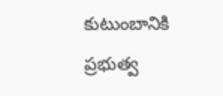కుటుంబానికి ప్రభుత్వ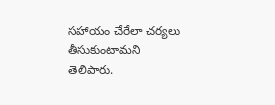సహాయం చేరేలా చర్యలు తీసుకుంటామని తెలిపారు.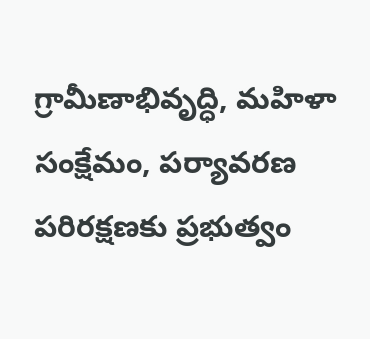గ్రామీణాభివృద్ధి, మహిళా సంక్షేమం, పర్యావరణ పరిరక్షణకు ప్రభుత్వం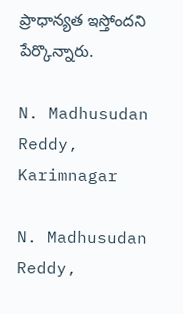ప్రాధాన్యత ఇస్తోందని పేర్కొన్నారు.

N. Madhusudan Reddy, Karimnagar

N. Madhusudan Reddy,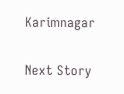Karimnagar

Next Story